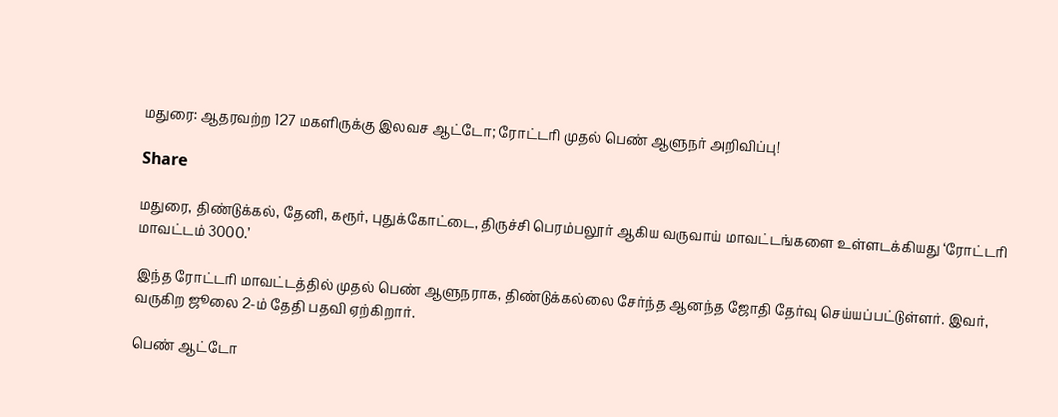மதுரை: ஆதரவற்ற 127 மகளிருக்கு இலவச ஆட்டோ; ரோட்டரி முதல் பெண் ஆளுநர் அறிவிப்பு!

Share

மதுரை, திண்டுக்கல், தேனி, கரூர், புதுக்கோட்டை, திருச்சி பெரம்பலூர் ஆகிய வருவாய் மாவட்டங்களை உள்ளடக்கியது ‘ரோட்டரி மாவட்டம் 3000.’

இந்த ரோட்டரி மாவட்டத்தில் முதல் பெண் ஆளுநராக, திண்டுக்கல்லை சேர்ந்த ஆனந்த ஜோதி தேர்வு செய்யப்பட்டுள்ளர். இவர், வருகிற ஜூலை 2-ம் தேதி பதவி ஏற்கிறார்.

பெண் ஆட்டோ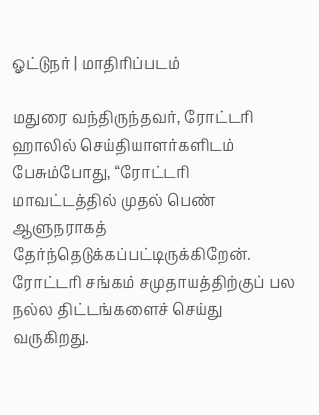ஓட்டுநர் | மாதிரிப்படம்

மதுரை வந்திருந்தவர், ரோட்டரி ஹாலில் செய்தியாளர்களிடம் பேசும்போது, “ரோட்டரி மாவட்டத்தில் முதல் பெண் ஆளுநராகத் தேர்ந்தெடுக்கப்பட்டிருக்கிறேன். ரோட்டரி சங்கம் சமுதாயத்திற்குப் பல நல்ல திட்டங்களைச் செய்து வருகிறது.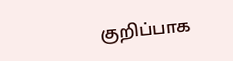குறிப்பாக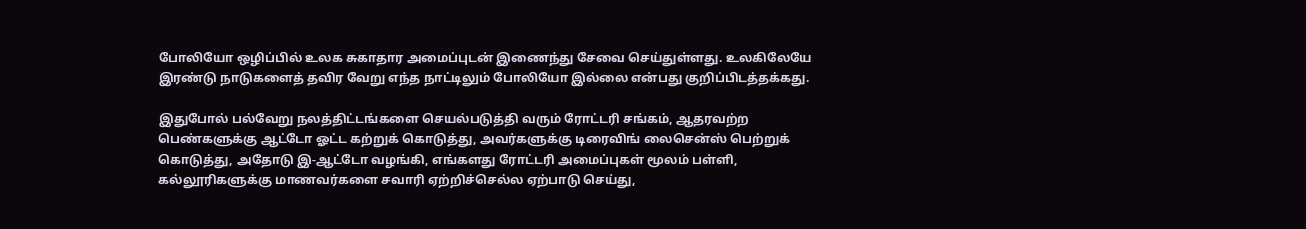போலியோ ஒழிப்பில் உலக சுகாதார அமைப்புடன் இணைந்து சேவை செய்துள்ளது. உலகிலேயே இரண்டு நாடுகளைத் தவிர வேறு எந்த நாட்டிலும் போலியோ இல்லை என்பது குறிப்பிடத்தக்கது.

இதுபோல் பல்வேறு நலத்திட்டங்களை செயல்படுத்தி வரும் ரோட்டரி சங்கம், ஆதரவற்ற பெண்களுக்கு ஆட்டோ ஓட்ட கற்றுக் கொடுத்து, அவர்களுக்கு டிரைவிங் லைசென்ஸ் பெற்றுக் கொடுத்து, அதோடு இ-ஆட்டோ வழங்கி, எங்களது ரோட்டரி அமைப்புகள் மூலம் பள்ளி, கல்லூரிகளுக்கு மாணவர்களை சவாரி ஏற்றிச்செல்ல ஏற்பாடு செய்து,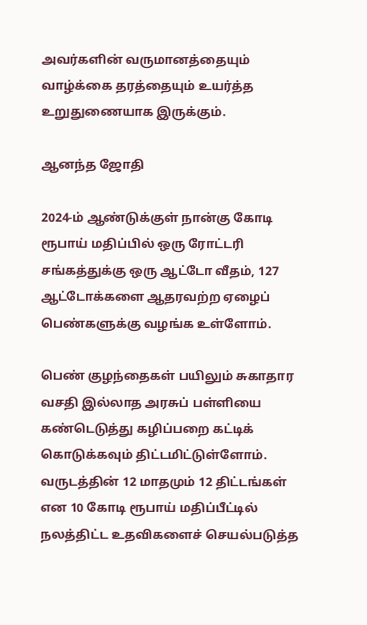அவர்களின் வருமானத்தையும் வாழ்க்கை தரத்தையும் உயர்த்த உறுதுணையாக இருக்கும்.

ஆனந்த ஜோதி

2024-ம் ஆண்டுக்குள் நான்கு கோடி ரூபாய் மதிப்பில் ஒரு ரோட்டரி சங்கத்துக்கு ஒரு ஆட்டோ வீதம், 127 ஆட்டோக்களை ஆதரவற்ற ஏழைப் பெண்களுக்கு வழங்க உள்ளோம்.

பெண் குழந்தைகள் பயிலும் சுகாதார வசதி இல்லாத அரசுப் பள்ளியை கண்டெடுத்து கழிப்பறை கட்டிக் கொடுக்கவும் திட்டமிட்டுள்ளோம். வருடத்தின் 12 மாதமும் 12 திட்டங்கள் என 10 கோடி ரூபாய் மதிப்பீட்டில் நலத்திட்ட உதவிகளைச் செயல்படுத்த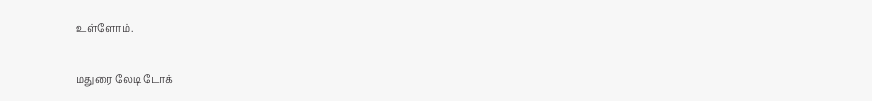உள்ளோம்.

மதுரை லேடி டோக்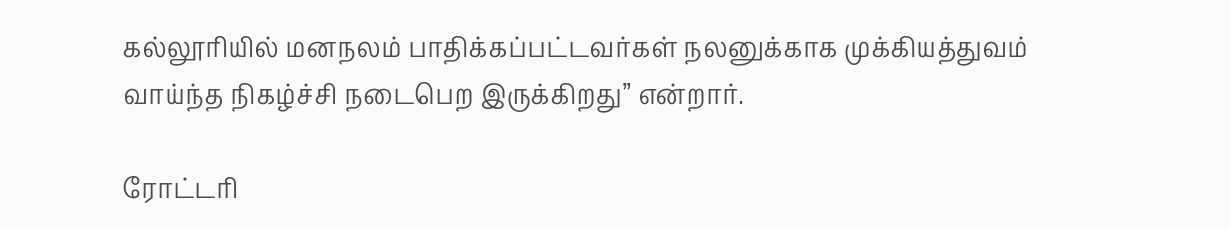கல்லூரியில் மனநலம் பாதிக்கப்பட்டவர்கள் நலனுக்காக முக்கியத்துவம் வாய்ந்த நிகழ்ச்சி நடைபெற இருக்கிறது’’ என்றார்.

ரோட்டரி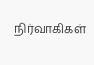நிர்வாகிகள்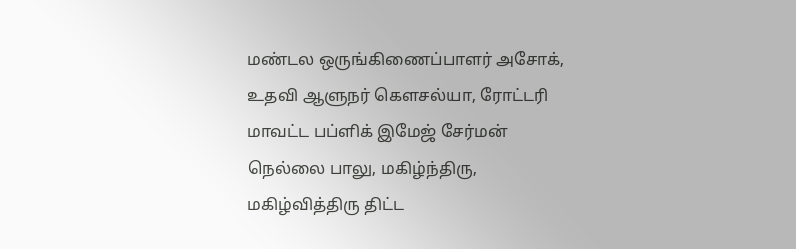மண்டல ஒருங்கிணைப்பாளர் அசோக், உதவி ஆளுநர் கௌசல்யா, ரோட்டரி மாவட்ட பப்ளிக் இமேஜ் சேர்மன் நெல்லை பாலு, மகிழ்ந்திரு, மகிழ்வித்திரு திட்ட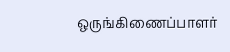ஒருங்கிணைப்பாளர்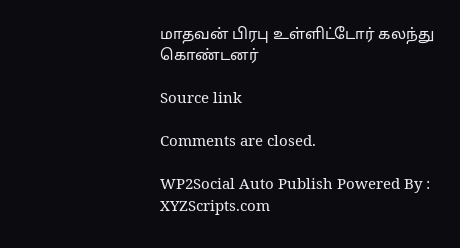மாதவன் பிரபு உள்ளிட்டோர் கலந்து கொண்டனர்

Source link

Comments are closed.

WP2Social Auto Publish Powered By : XYZScripts.com